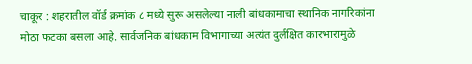चाकूर : शहरातील वॉर्ड क्रमांक ८ मध्ये सुरू असलेल्या नाली बांधकामाचा स्थानिक नागरिकांना मोठा फटका बसला आहे. सार्वजनिक बांधकाम विभागाच्या अत्यंत दुर्लक्षित कारभारामुळे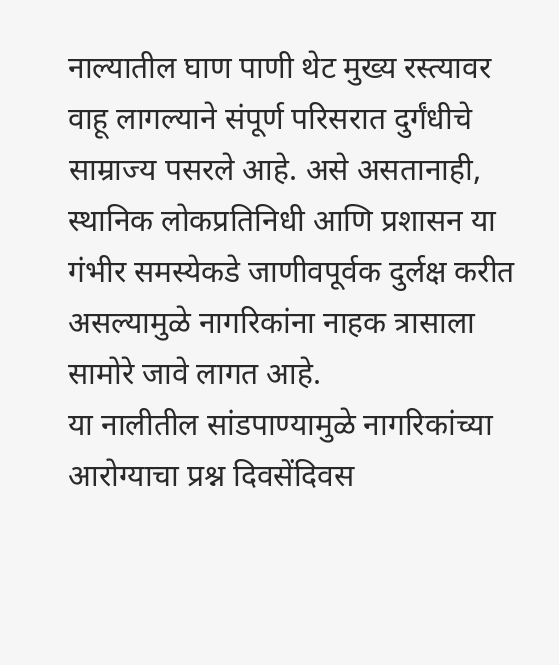नाल्यातील घाण पाणी थेट मुख्य रस्त्यावर वाहू लागल्याने संपूर्ण परिसरात दुर्गंधीचे साम्राज्य पसरले आहे. असे असतानाही, स्थानिक लोकप्रतिनिधी आणि प्रशासन या गंभीर समस्येकडे जाणीवपूर्वक दुर्लक्ष करीत असल्यामुळे नागरिकांना नाहक त्रासाला सामोरे जावे लागत आहे.
या नालीतील सांडपाण्यामुळे नागरिकांच्या आरोग्याचा प्रश्न दिवसेंदिवस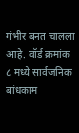गंभीर बनत चालला आहे. वॉर्ड क्रमांक ८ मध्ये सार्वजनिक बांधकाम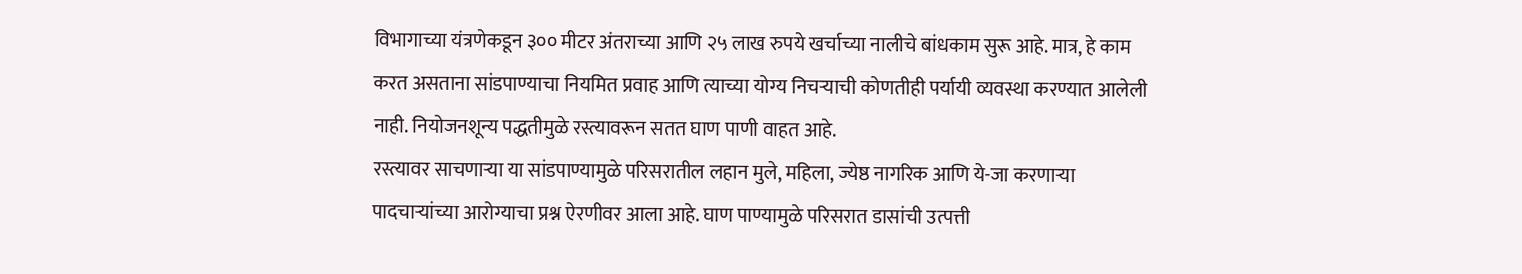विभागाच्या यंत्रणेकडून ३०० मीटर अंतराच्या आणि २५ लाख रुपये खर्चाच्या नालीचे बांधकाम सुरू आहे. मात्र, हे काम करत असताना सांडपाण्याचा नियमित प्रवाह आणि त्याच्या योग्य निचऱ्याची कोणतीही पर्यायी व्यवस्था करण्यात आलेली नाही. नियोजनशून्य पद्धतीमुळे रस्त्यावरून सतत घाण पाणी वाहत आहे.
रस्त्यावर साचणाऱ्या या सांडपाण्यामुळे परिसरातील लहान मुले, महिला, ज्येष्ठ नागरिक आणि ये-जा करणाऱ्या पादचाऱ्यांच्या आरोग्याचा प्रश्न ऐरणीवर आला आहे. घाण पाण्यामुळे परिसरात डासांची उत्पत्ती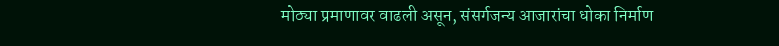मोठ्या प्रमाणावर वाढली असून, संसर्गजन्य आजारांचा धोका निर्माण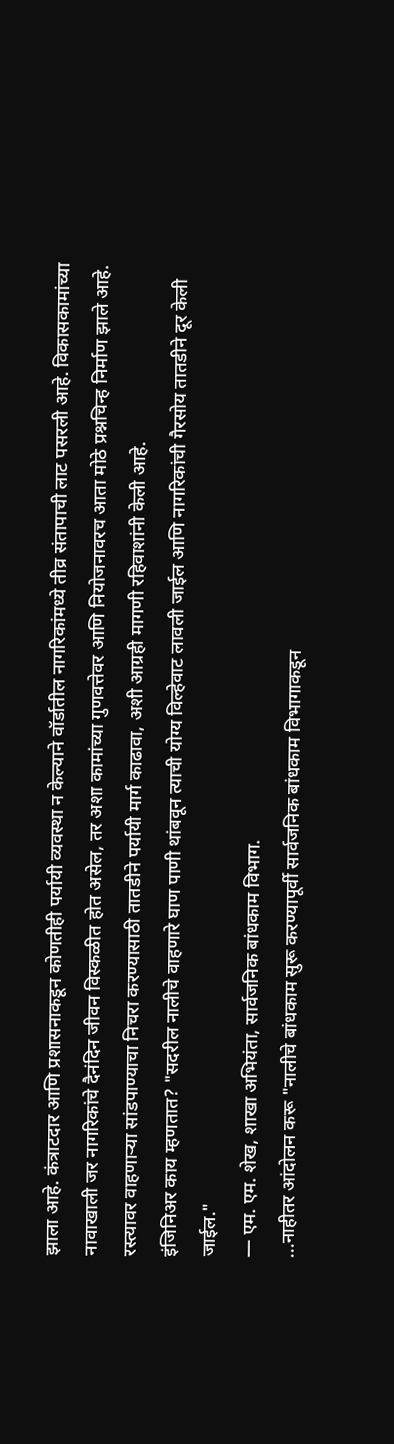झाला आहे. कंत्राटदार आणि प्रशासनाकडून कोणतीही पर्यायी व्यवस्था न केल्याने वॉर्डातील नागरिकांमध्ये तीव्र संतापाची लाट पसरली आहे. विकासकामांच्या नावाखाली जर नागरिकांचे दैनंदिन जीवन विस्कळीत होत असेल, तर अशा कामांच्या गुणवत्तेवर आणि नियोजनावरच आता मोठे प्रश्नचिन्ह निर्माण झाले आहे. रस्त्यावर वाहणाऱ्या सांडपाण्याचा निचरा करण्यासाठी तातडीने पर्यायी मार्ग काढावा, अशी आग्रही मागणी रहिवाशांनी केली आहे.
इंजिनिअर काय म्हणतात? "सदरील नालीचे वाहणारे घाण पाणी थांबवून त्याची योग्य विल्हेवाट लावली जाईल आणि नागरिकांची गैरसोय तातडीने दूर केली जाईल."
— एम. एम. शेख, शाखा अभियंता, सार्वजनिक बांधकाम विभाग.
...नाहीतर आंदोलन करू "नालीचे बांधकाम सुरू करण्यापूर्वी सार्वजनिक बांधकाम विभागाकडून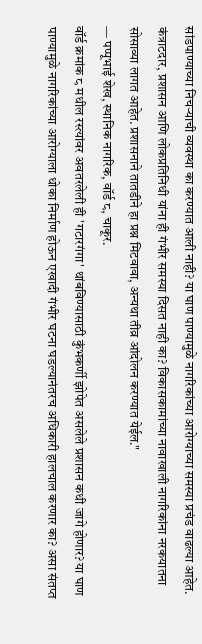सांडपाण्याच्या निचऱ्याची व्यवस्था का करण्यात आली नाही? या घाण पाण्यामुळे नागरिकांच्या आरोग्याच्या समस्या प्रचंड वाढल्या आहेत. कंत्राटदार, प्रशासन आणि लोकप्रतिनिधी यांना ही गंभीर समस्या दिसत नाही का? विकासकामांच्या नावाखाली नागरिकांना नरकयातना सोसाव्या लागत आहेत. प्रशासनाने तातडीने हा प्रश्न मिटवावा, अन्यथा तीव्र आंदोलन करण्यात येईल."
— पप्पूभाई शेख, स्थानिक नागरिक, वॉर्ड ८, चाकूर.
वॉर्ड क्रमांक ८ मधील रस्त्यांवर अवतरलेली ही 'गटारगंगा' थांबविण्यासाठी कुंभकर्णी झोपेत असलेले प्रशासन कधी जागे होणार? या घाण पाण्यामुळे नागरिकांच्या आरोग्याला धोका निर्माण होऊन एखादी गंभीर घटना घडल्यानंतरच अधिकारी हालचाल करणार का? असा संतप्त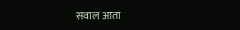सवाल आता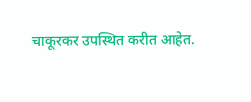चाकूरकर उपस्थित करीत आहेत.